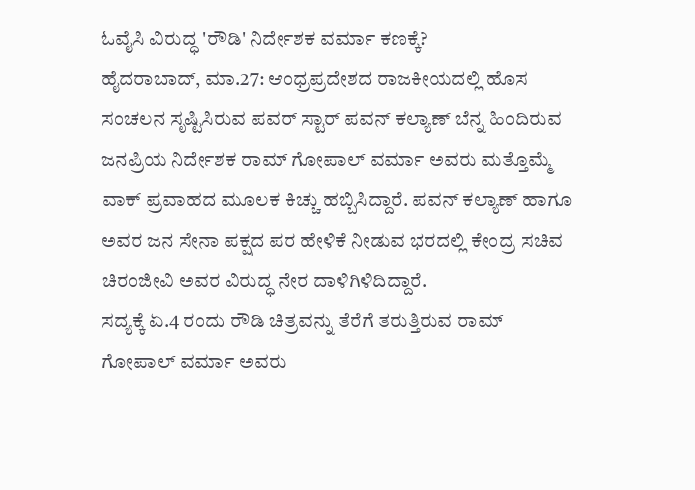ಓವೈಸಿ ವಿರುದ್ಧ 'ರೌಡಿ' ನಿರ್ದೇಶಕ ವರ್ಮಾ ಕಣಕ್ಕೆ?
ಹೈದರಾಬಾದ್, ಮಾ.27: ಆಂಧ್ರಪ್ರದೇಶದ ರಾಜಕೀಯದಲ್ಲಿ ಹೊಸ ಸಂಚಲನ ಸೃಷ್ಟಿಸಿರುವ ಪವರ್ ಸ್ಟಾರ್ ಪವನ್ ಕಲ್ಯಾಣ್ ಬೆನ್ನ ಹಿಂದಿರುವ ಜನಪ್ರಿಯ ನಿರ್ದೇಶಕ ರಾಮ್ ಗೋಪಾಲ್ ವರ್ಮಾ ಅವರು ಮತ್ತೊಮ್ಮೆ ವಾಕ್ ಪ್ರವಾಹದ ಮೂಲಕ ಕಿಚ್ಚು ಹಬ್ಬಿಸಿದ್ದಾರೆ. ಪವನ್ ಕಲ್ಯಾಣ್ ಹಾಗೂ ಅವರ ಜನ ಸೇನಾ ಪಕ್ಷದ ಪರ ಹೇಳಿಕೆ ನೀಡುವ ಭರದಲ್ಲಿ ಕೇಂದ್ರ ಸಚಿವ ಚಿರಂಜೀವಿ ಅವರ ವಿರುದ್ಧ ನೇರ ದಾಳಿಗಿಳಿದಿದ್ದಾರೆ.
ಸದ್ಯಕ್ಕೆ ಏ.4 ರಂದು ರೌಡಿ ಚಿತ್ರವನ್ನು ತೆರೆಗೆ ತರುತ್ತಿರುವ ರಾಮ್ ಗೋಪಾಲ್ ವರ್ಮಾ ಅವರು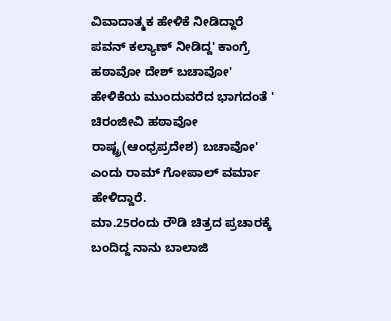ವಿವಾದಾತ್ಮಕ ಹೇಳಿಕೆ ನೀಡಿದ್ದಾರೆ ಪವನ್ ಕಲ್ಯಾಣ್ ನೀಡಿದ್ದ' ಕಾಂಗ್ರೆ ಹಠಾವೋ ದೇಶ್ ಬಚಾವೋ' ಹೇಳಿಕೆಯ ಮುಂದುವರೆದ ಭಾಗದಂತೆ ' ಚಿರಂಜೀವಿ ಹಠಾವೋ ರಾಷ್ಟ್ರ(ಆಂಧ್ರಪ್ರದೇಶ) ಬಚಾವೋ' ಎಂದು ರಾಮ್ ಗೋಪಾಲ್ ವರ್ಮಾ ಹೇಳಿದ್ದಾರೆ.
ಮಾ.25ರಂದು ರೌಡಿ ಚಿತ್ರದ ಪ್ರಚಾರಕ್ಕೆ ಬಂದಿದ್ದ ನಾನು ಬಾಲಾಜಿ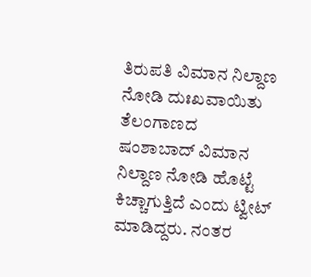ತಿರುಪತಿ ವಿಮಾನ ನಿಲ್ದಾಣ ನೋಡಿ ದುಃಖವಾಯಿತು ತೆಲಂಗಾಣದ ಷಂಶಾಬಾದ್ ವಿಮಾನ ನಿಲ್ದಾಣ ನೋಡಿ ಹೊಟ್ಟೆ ಕಿಚ್ಚಾಗುತ್ತಿದೆ ಎಂದು ಟ್ವೀಟ್ ಮಾಡಿದ್ದರು. ನಂತರ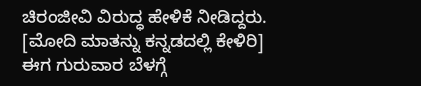ಚಿರಂಜೀವಿ ವಿರುದ್ಧ ಹೇಳಿಕೆ ನೀಡಿದ್ದರು. [ಮೋದಿ ಮಾತನ್ನು ಕನ್ನಡದಲ್ಲಿ ಕೇಳಿರಿ]
ಈಗ ಗುರುವಾರ ಬೆಳಗ್ಗೆ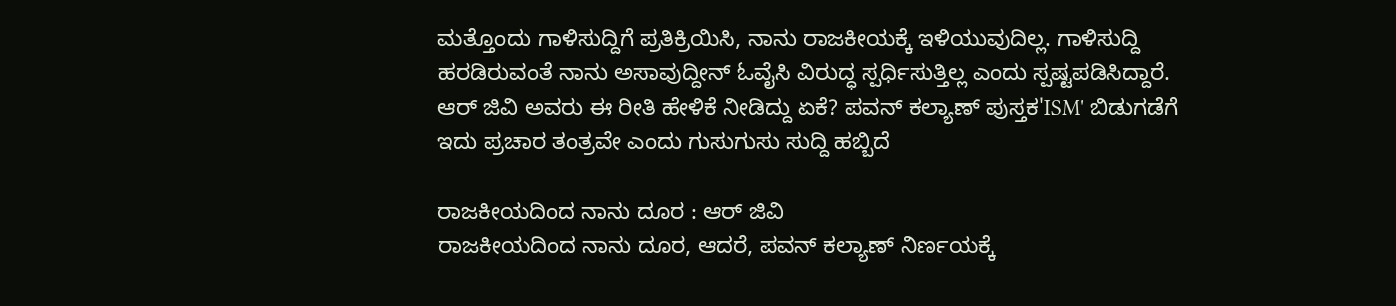ಮತ್ತೊಂದು ಗಾಳಿಸುದ್ದಿಗೆ ಪ್ರತಿಕ್ರಿಯಿಸಿ, ನಾನು ರಾಜಕೀಯಕ್ಕೆ ಇಳಿಯುವುದಿಲ್ಲ. ಗಾಳಿಸುದ್ದಿ ಹರಡಿರುವಂತೆ ನಾನು ಅಸಾವುದ್ದೀನ್ ಓವೈಸಿ ವಿರುದ್ಧ ಸ್ಪರ್ಧಿಸುತ್ತಿಲ್ಲ ಎಂದು ಸ್ಪಷ್ಟಪಡಿಸಿದ್ದಾರೆ. ಆರ್ ಜಿವಿ ಅವರು ಈ ರೀತಿ ಹೇಳಿಕೆ ನೀಡಿದ್ದು ಏಕೆ? ಪವನ್ ಕಲ್ಯಾಣ್ ಪುಸ್ತಕ'ISM' ಬಿಡುಗಡೆಗೆ ಇದು ಪ್ರಚಾರ ತಂತ್ರವೇ ಎಂದು ಗುಸುಗುಸು ಸುದ್ದಿ ಹಬ್ಬಿದೆ

ರಾಜಕೀಯದಿಂದ ನಾನು ದೂರ : ಆರ್ ಜಿವಿ
ರಾಜಕೀಯದಿಂದ ನಾನು ದೂರ, ಆದರೆ, ಪವನ್ ಕಲ್ಯಾಣ್ ನಿರ್ಣಯಕ್ಕೆ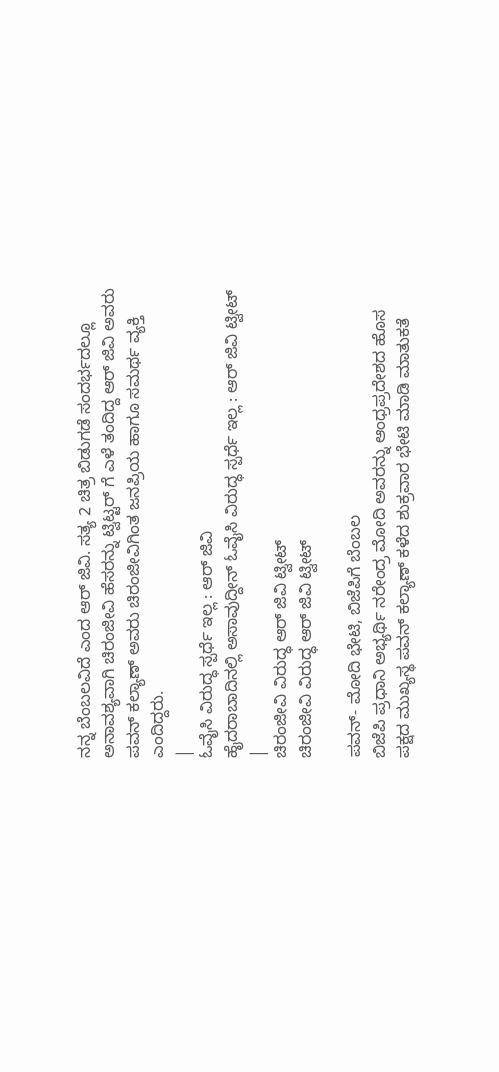ನನ್ನ ಬೆಂಬಲವಿದೆ ಎಂದ ಆರ್ ಜಿವಿ. ಸತ್ಯ 2 ಚಿತ್ರ ಬಿಡುಗಡೆ ಸಂದರ್ಭದಲ್ಲೂ ಅನಾವಶ್ಯವಾಗಿ ಚಿರಂಜೀವಿ ಹೆಸರನ್ನು ಟ್ವಿಟ್ಟರ್ ಗೆ ಎಳೆ ತಂದಿದ್ದ ಆರ್ ಜಿವಿ ಅವರು ಪವನ್ ಕಲ್ಯಾಣ್ ಅವರು ಚಿರಂಜೀವಿಗಿಂತ ಜನಪ್ರಿಯ ಹಾಗೂ ಸಮರ್ಥ ವ್ಯಕ್ತಿ ಎಂದಿದ್ದರು.
|
ಓವೈಸಿ ವಿರುದ್ಧ ಸ್ಪರ್ಧೆ ಇಲ್ಲ : ಆರ್ ಜಿವಿ
ಹೈದರಾಬಾದಿನಲ್ಲಿ ಅಸಾವುದ್ದೀನ್ ಓವೈಸಿ ವಿರುದ್ಧ ಸ್ಪರ್ಧೆ ಇಲ್ಲ : ಆರ್ ಜಿವಿ ಟ್ವೀಟ್
|
ಚಿರಂಜೀವಿ ವಿರುದ್ಧ ಆರ್ ಜಿವಿ ಟ್ವೀಟ್
ಚಿರಂಜೀವಿ ವಿರುದ್ಧ ಆರ್ ಜಿವಿ ಟ್ವೀಟ್

ಪವನ್- ಮೋದಿ ಭೇಟಿ, ಬಿಜೆಪಿಗೆ ಬೆಂಬಲ
ಬಿಜೆಪಿ ಪ್ರಧಾನಿ ಅಭ್ಯರ್ಥಿ ನರೇಂದ್ರ ಮೋದಿ ಅವರನ್ನು ಆಂಧ್ರಪ್ರದೇಶದ ಹೊಸ ಪಕ್ಷದ ಮುಖ್ಯಸ್ಥ ಪವನ್ ಕಲ್ಯಾಣ್ ಕಳೆದ ಶುಕ್ರವಾರ ಭೇಟಿ ಮಾಡಿ ಮಾತುಕತೆ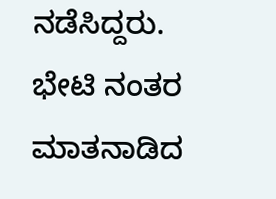ನಡೆಸಿದ್ದರು. ಭೇಟಿ ನಂತರ ಮಾತನಾಡಿದ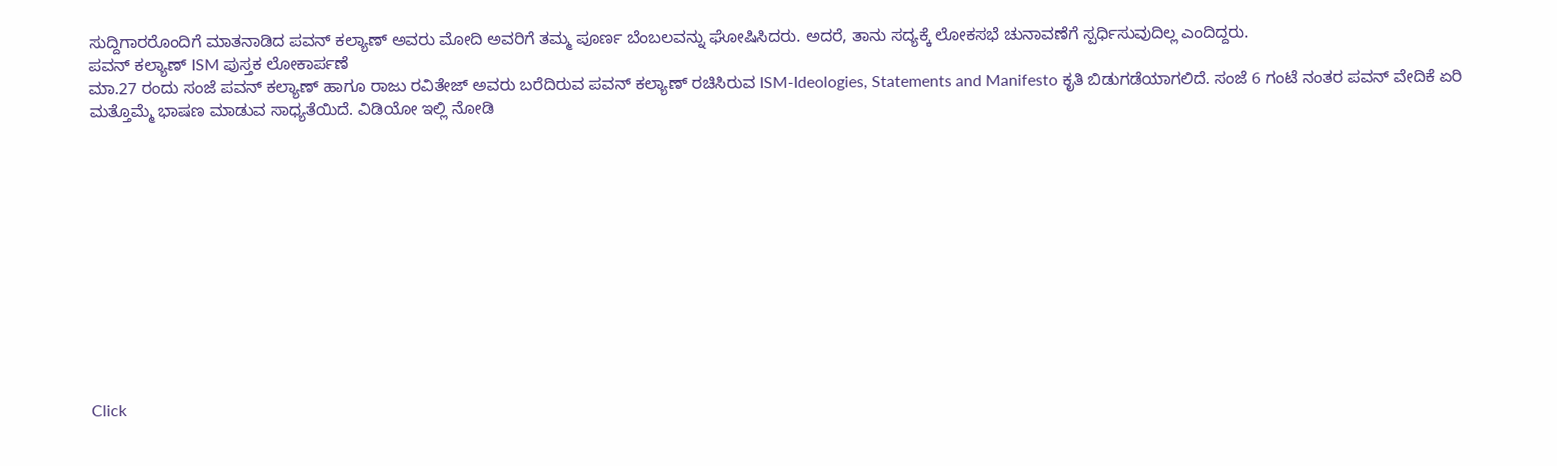ಸುದ್ದಿಗಾರರೊಂದಿಗೆ ಮಾತನಾಡಿದ ಪವನ್ ಕಲ್ಯಾಣ್ ಅವರು ಮೋದಿ ಅವರಿಗೆ ತಮ್ಮ ಪೂರ್ಣ ಬೆಂಬಲವನ್ನು ಘೋಷಿಸಿದರು. ಅದರೆ, ತಾನು ಸದ್ಯಕ್ಕೆ ಲೋಕಸಭೆ ಚುನಾವಣೆಗೆ ಸ್ಪರ್ಧಿಸುವುದಿಲ್ಲ ಎಂದಿದ್ದರು.
ಪವನ್ ಕಲ್ಯಾಣ್ ISM ಪುಸ್ತಕ ಲೋಕಾರ್ಪಣೆ
ಮಾ.27 ರಂದು ಸಂಜೆ ಪವನ್ ಕಲ್ಯಾಣ್ ಹಾಗೂ ರಾಜು ರವಿತೇಜ್ ಅವರು ಬರೆದಿರುವ ಪವನ್ ಕಲ್ಯಾಣ್ ರಚಿಸಿರುವ ISM-Ideologies, Statements and Manifesto ಕೃತಿ ಬಿಡುಗಡೆಯಾಗಲಿದೆ. ಸಂಜೆ 6 ಗಂಟೆ ನಂತರ ಪವನ್ ವೇದಿಕೆ ಏರಿ ಮತ್ತೊಮ್ಮೆ ಭಾಷಣ ಮಾಡುವ ಸಾಧ್ಯತೆಯಿದೆ. ವಿಡಿಯೋ ಇಲ್ಲಿ ನೋಡಿ












Click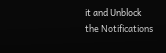it and Unblock the Notifications